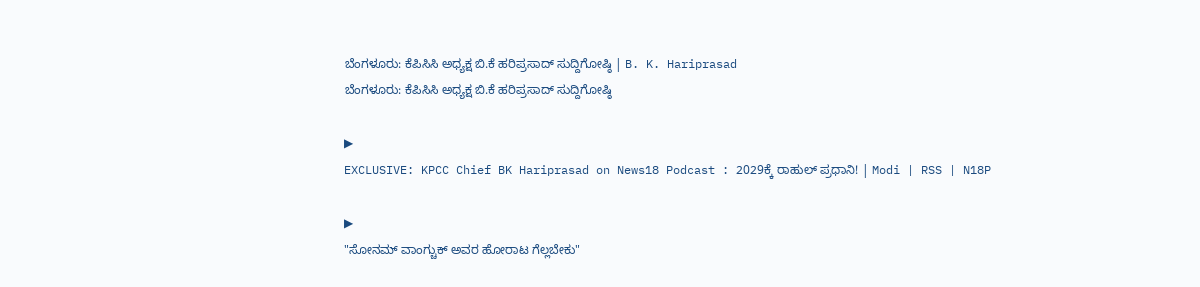ಬೆಂಗಳೂರು: ಕೆಪಿಸಿಸಿ ಅಧ್ಯಕ್ಷ ಬಿ.ಕೆ ಹರಿಪ್ರಸಾದ್ ಸುದ್ದಿಗೋಷ್ಠಿ | B. K. Hariprasad
ಬೆಂಗಳೂರು: ಕೆಪಿಸಿಸಿ ಅಧ್ಯಕ್ಷ ಬಿ.ಕೆ ಹರಿಪ್ರಸಾದ್ ಸುದ್ದಿಗೋಷ್ಠಿ

▶
EXCLUSIVE: KPCC Chief BK Hariprasad on News18 Podcast : 2029ಕ್ಕೆ ರಾಹುಲ್ ಪ್ರಧಾನಿ! | Modi | RSS | N18P

▶
"ಸೋನಮ್ ವಾಂಗ್ಚುಕ್ ಅವರ ಹೋರಾಟ ಗೆಲ್ಲಬೇಕು"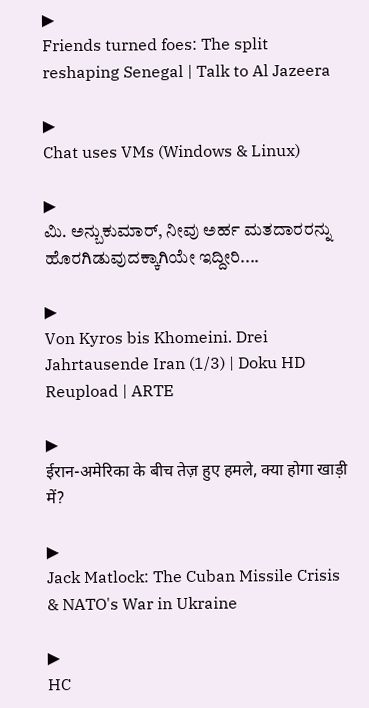▶
Friends turned foes: The split reshaping Senegal | Talk to Al Jazeera

▶
Chat uses VMs (Windows & Linux)

▶
ಮಿ. ಅನ್ಬುಕುಮಾರ್, ನೀವು ಅರ್ಹ ಮತದಾರರನ್ನು ಹೊರಗಿಡುವುದಕ್ಕಾಗಿಯೇ ಇದ್ದೀರಿ....

▶
Von Kyros bis Khomeini. Drei Jahrtausende Iran (1/3) | Doku HD Reupload | ARTE

▶
ईरान-अमेरिका के बीच तेज़ हुए हमले, क्या होगा खाड़ी में?

▶
Jack Matlock: The Cuban Missile Crisis & NATO's War in Ukraine

▶
HC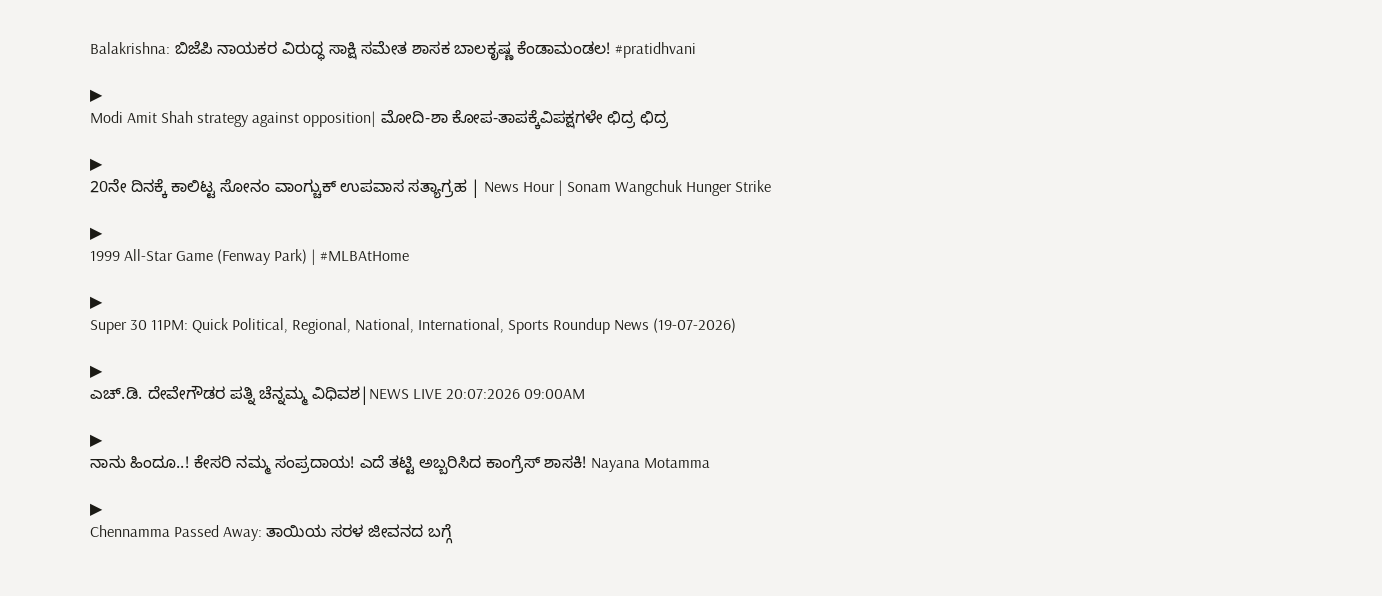Balakrishna: ಬಿಜೆಪಿ ನಾಯಕರ ವಿರುದ್ಧ ಸಾಕ್ಷಿ ಸಮೇತ ಶಾಸಕ ಬಾಲಕೃಷ್ಣ ಕೆಂಡಾಮಂಡಲ! #pratidhvani

▶
Modi Amit Shah strategy against opposition| ಮೋದಿ-ಶಾ ಕೋಪ-ತಾಪಕ್ಕೆವಿಪಕ್ಷಗಳೇ ಛಿದ್ರ ಛಿದ್ರ

▶
20ನೇ ದಿನಕ್ಕೆ ಕಾಲಿಟ್ಟ ಸೋನಂ ವಾಂಗ್ಚುಕ್ ಉಪವಾಸ ಸತ್ಯಾಗ್ರಹ | News Hour | Sonam Wangchuk Hunger Strike

▶
1999 All-Star Game (Fenway Park) | #MLBAtHome

▶
Super 30 11PM: Quick Political, Regional, National, International, Sports Roundup News (19-07-2026)

▶
ಎಚ್.ಡಿ. ದೇವೇಗೌಡರ ಪತ್ನಿ ಚೆನ್ನಮ್ಮ ವಿಧಿವಶ|NEWS LIVE 20:07:2026 09:00AM

▶
ನಾನು ಹಿಂದೂ..! ಕೇಸರಿ ನಮ್ಮ ಸಂಪ್ರದಾಯ! ಎದೆ ತಟ್ಟಿ ಅಬ್ಬರಿಸಿದ ಕಾಂಗ್ರೆಸ್ ಶಾಸಕಿ! Nayana Motamma

▶
Chennamma Passed Away: ತಾಯಿಯ ಸರಳ ಜೀವನದ ಬಗ್ಗೆ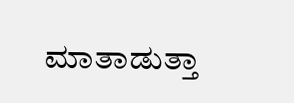ಮಾತಾಡುತ್ತಾ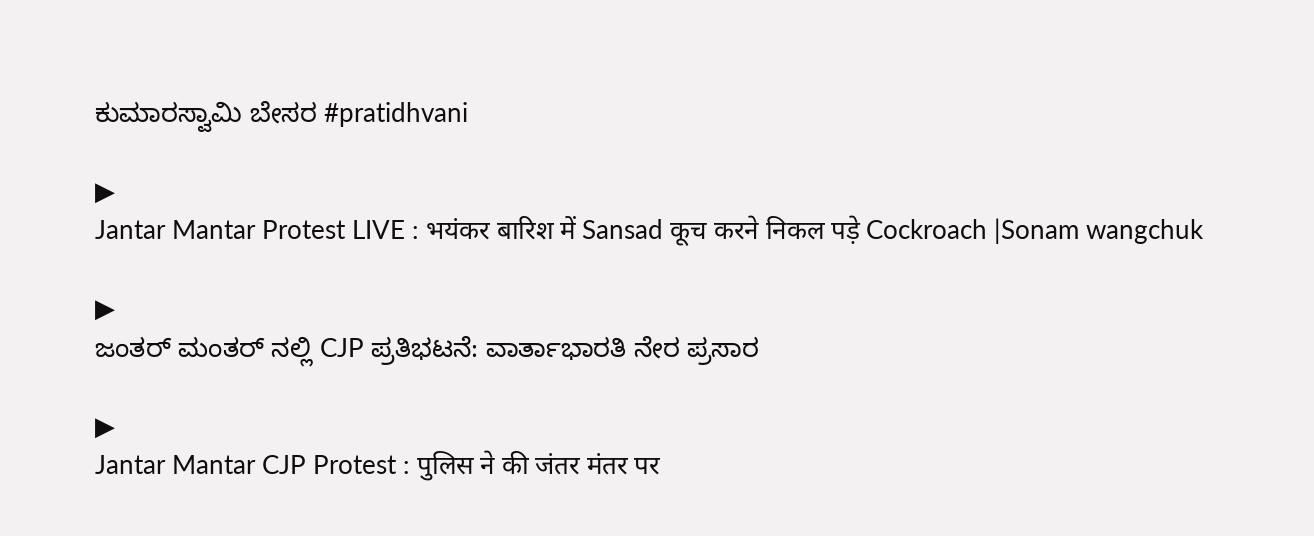ಕುಮಾರಸ್ವಾಮಿ ಬೇಸರ #pratidhvani

▶
Jantar Mantar Protest LIVE : भयंकर बारिश में Sansad कूच करने निकल पड़े Cockroach |Sonam wangchuk

▶
ಜಂತರ್ ಮಂತರ್ ನಲ್ಲಿ CJP ಪ್ರತಿಭಟನೆ: ವಾರ್ತಾಭಾರತಿ ನೇರ ಪ್ರಸಾರ

▶
Jantar Mantar CJP Protest : पुलिस ने की जंतर मंतर पर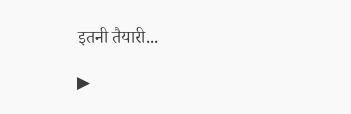इतनी तैयारी...

▶